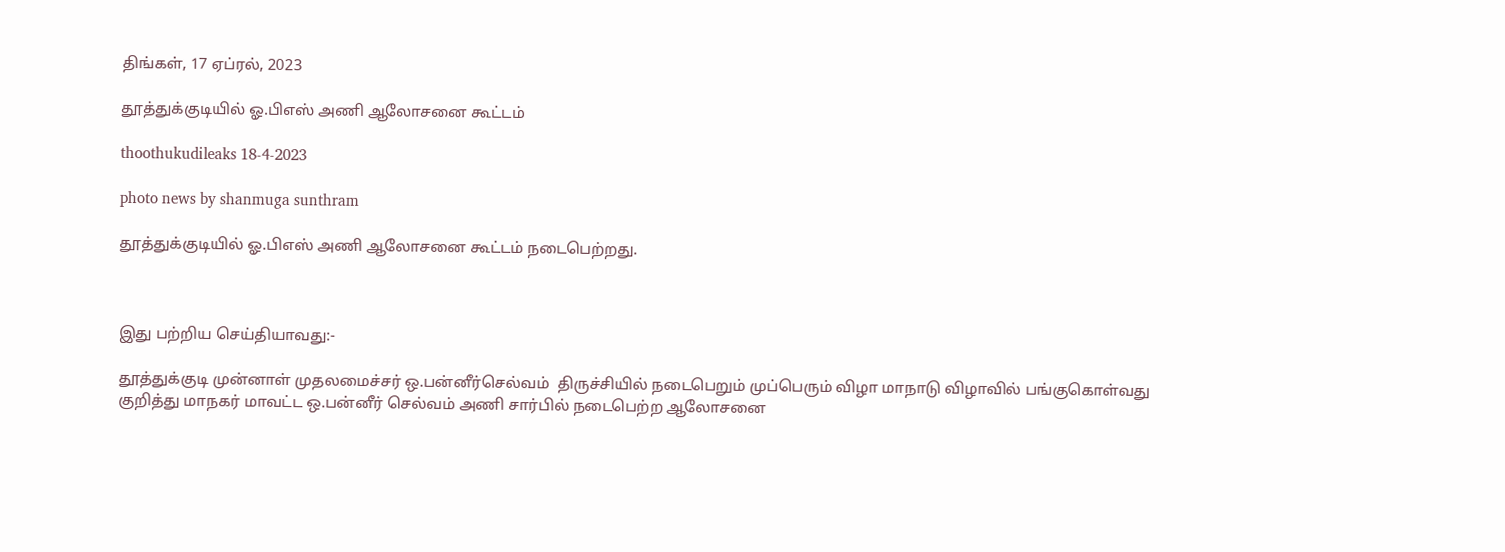திங்கள், 17 ஏப்ரல், 2023

தூத்துக்குடியில் ஓ.பிஎஸ் அணி ஆலோசனை கூட்டம்

thoothukudileaks 18-4-2023

photo news by shanmuga sunthram

தூத்துக்குடியில் ஓ.பிஎஸ் அணி ஆலோசனை கூட்டம் நடைபெற்றது.



இது பற்றிய செய்தியாவது:-

தூத்துக்குடி முன்னாள் முதலமைச்சர் ஒ.பன்னீர்செல்வம்  திருச்சியில் நடைபெறும் முப்பெரும் விழா மாநாடு விழாவில் பங்குகொள்வது குறித்து மாநகர் மாவட்ட ஒ.பன்னீர் செல்வம் அணி சார்பில் நடைபெற்ற ஆலோசனை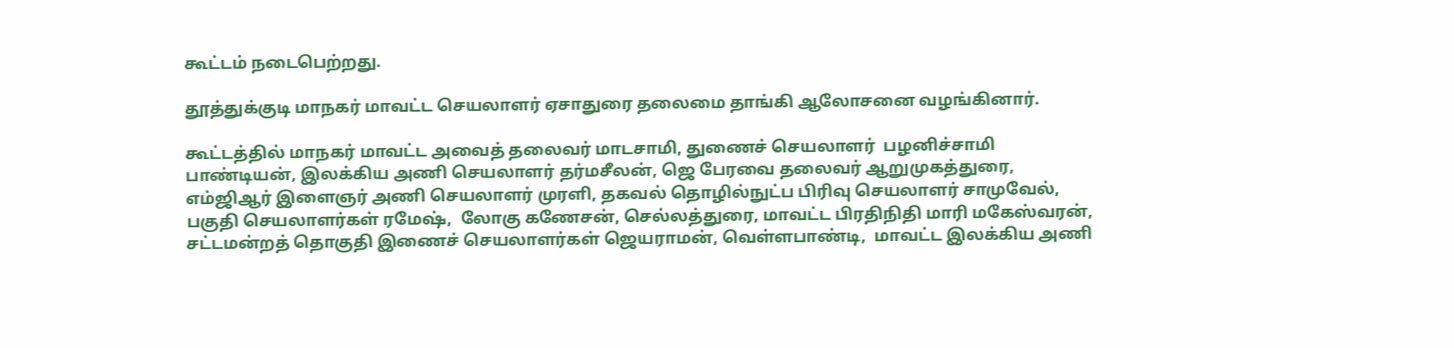கூட்டம் நடைபெற்றது.

தூத்துக்குடி மாநகர் மாவட்ட செயலாளர் ஏசாதுரை தலைமை தாங்கி ஆலோசனை வழங்கினார்.

கூட்டத்தில் மாநகர் மாவட்ட அவைத் தலைவர் மாடசாமி, துணைச் செயலாளர்  பழனிச்சாமி பாண்டியன், இலக்கிய அணி செயலாளர் தர்மசீலன், ஜெ பேரவை தலைவர் ஆறுமுகத்துரை, எம்ஜிஆர் இளைஞர் அணி செயலாளர் முரளி, தகவல் தொழில்நுட்ப பிரிவு செயலாளர் சாமுவேல், பகுதி செயலாளர்கள் ரமேஷ்,  லோகு கணேசன், செல்லத்துரை, மாவட்ட பிரதிநிதி மாரி மகேஸ்வரன்,  சட்டமன்றத் தொகுதி இணைச் செயலாளர்கள் ஜெயராமன், வெள்ளபாண்டி,  மாவட்ட இலக்கிய அணி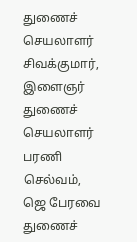துணைச் செயலாளர் சிவக்குமார், இளைஞர்  துணைச் செயலாளர் பரணி செல்வம், ஜெ பேரவை துணைச்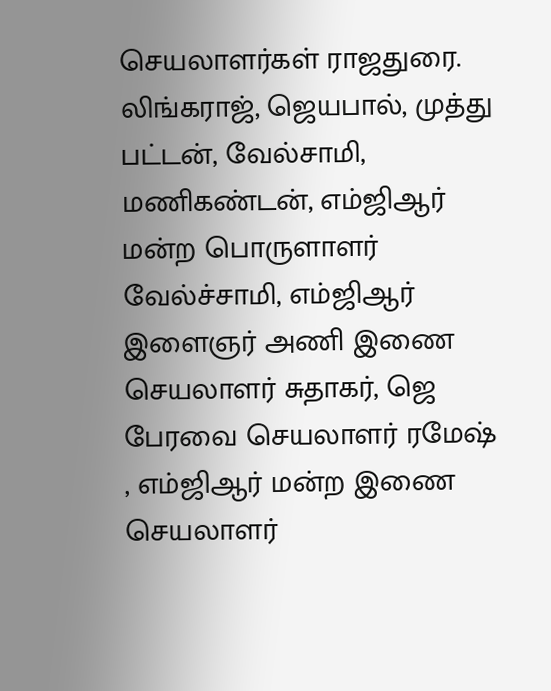செயலாளர்கள் ராஜதுரை.  லிங்கராஜ், ஜெயபால், முத்து பட்டன், வேல்சாமி, மணிகண்டன், எம்ஜிஆர் மன்ற பொருளாளர் வேல்ச்சாமி, எம்ஜிஆர் இளைஞர் அணி இணை செயலாளர் சுதாகர், ஜெ பேரவை செயலாளர் ரமேஷ் , எம்ஜிஆர் மன்ற இணை செயலாளர்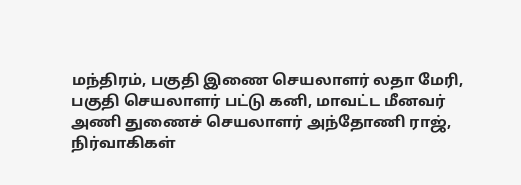மந்திரம், பகுதி இணை செயலாளர் லதா மேரி, பகுதி செயலாளர் பட்டு கனி, மாவட்ட மீனவர் அணி துணைச் செயலாளர் அந்தோணி ராஜ்,  நிர்வாகிகள்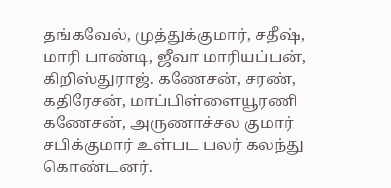தங்கவேல், முத்துக்குமார், சதீஷ், மாரி பாண்டி, ஜீவா மாரியப்பன், கிறிஸ்துராஜ். கணேசன், சரண், கதிரேசன், மாப்பிள்ளையூரணி கணேசன், அருணாச்சல குமார் சபிக்குமார் உள்பட பலர் கலந்து கொண்டனர்.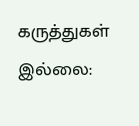கருத்துகள் இல்லை: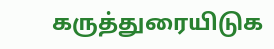கருத்துரையிடுக